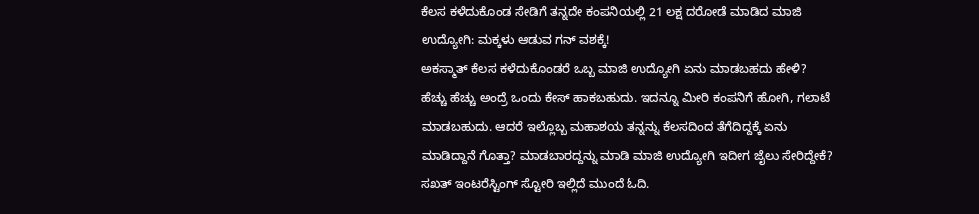ಕೆಲಸ ಕಳೆದುಕೊಂಡ ಸೇಡಿಗೆ ತನ್ನದೇ ಕಂಪನಿಯಲ್ಲಿ 21 ಲಕ್ಷ ದರೋಡೆ ಮಾಡಿದ ಮಾಜಿ ಉದ್ಯೋಗಿ: ಮಕ್ಕಳು ಆಡುವ ಗನ್ ವಶಕ್ಕೆ!
ಅಕಸ್ಮಾತ್ ಕೆಲಸ ಕಳೆದುಕೊಂಡರೆ ಒಬ್ಬ ಮಾಜಿ ಉದ್ಯೋಗಿ ಏನು ಮಾಡಬಹದು ಹೇಳಿ? ಹೆಚ್ಚು ಹೆಚ್ಚು ಅಂದ್ರೆ ಒಂದು ಕೇಸ್ ಹಾಕಬಹುದು. ಇದನ್ನೂ ಮೀರಿ ಕಂಪನಿಗೆ ಹೋಗಿ, ಗಲಾಟೆ ಮಾಡಬಹುದು. ಆದರೆ ಇಲ್ಲೊಬ್ಬ ಮಹಾಶಯ ತನ್ನನ್ನು ಕೆಲಸದಿಂದ ತೆಗೆದಿದ್ದಕ್ಕೆ ಏನು ಮಾಡಿದ್ದಾನೆ ಗೊತ್ತಾ? ಮಾಡಬಾರದ್ದನ್ನು ಮಾಡಿ ಮಾಜಿ ಉದ್ಯೋಗಿ ಇದೀಗ ಜೈಲು ಸೇರಿದ್ದೇಕೆ? ಸಖತ್ ಇಂಟರೆಸ್ಟಿಂಗ್ ಸ್ಟೋರಿ ಇಲ್ಲಿದೆ ಮುಂದೆ ಓದಿ.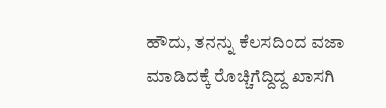ಹೌದು, ತನನ್ನು ಕೆಲಸದಿಂದ ವಜಾ ಮಾಡಿದಕ್ಕೆ ರೊಚ್ಚಿಗೆದ್ದಿದ್ದ ಖಾಸಗಿ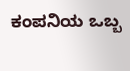ಕಂಪನಿಯ ಒಬ್ಬ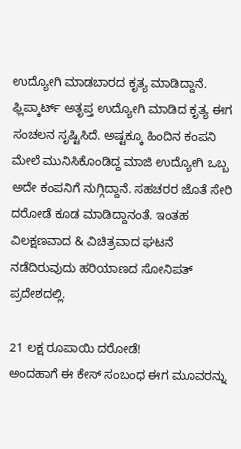ಉದ್ಯೋಗಿ ಮಾಡಬಾರದ ಕೃತ್ಯ ಮಾಡಿದ್ದಾನೆ. ಫ್ಲಿಪ್ಕಾರ್ಟ್ ಅತೃಪ್ತ ಉದ್ಯೋಗಿ ಮಾಡಿದ ಕೃತ್ಯ ಈಗ ಸಂಚಲನ ಸೃಷ್ಟಿಸಿದೆ. ಅಷ್ಟಕ್ಕೂ ಹಿಂದಿನ ಕಂಪನಿ ಮೇಲೆ ಮುನಿಸಿಕೊಂಡಿದ್ದ ಮಾಜಿ ಉದ್ಯೋಗಿ ಒಬ್ಬ ಅದೇ ಕಂಪನಿಗೆ ನುಗ್ಗಿದ್ದಾನೆ. ಸಹಚರರ ಜೊತೆ ಸೇರಿ ದರೋಡೆ ಕೂಡ ಮಾಡಿದ್ದಾನಂತೆ. ಇಂತಹ ವಿಲಕ್ಷಣವಾದ & ವಿಚಿತ್ರವಾದ ಘಟನೆ ನಡೆದಿರುವುದು ಹರಿಯಾಣದ ಸೋನಿಪತ್ ಪ್ರದೇಶದಲ್ಲಿ.

21 ಲಕ್ಷ ರೂಪಾಯಿ ದರೋಡೆ!
ಅಂದಹಾಗೆ ಈ ಕೇಸ್ ಸಂಬಂಧ ಈಗ ಮೂವರನ್ನು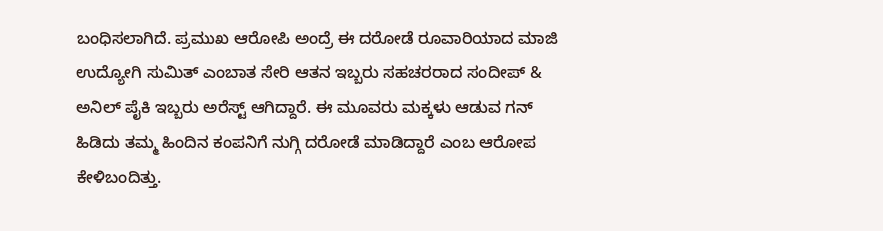ಬಂಧಿಸಲಾಗಿದೆ. ಪ್ರಮುಖ ಆರೋಪಿ ಅಂದ್ರೆ ಈ ದರೋಡೆ ರೂವಾರಿಯಾದ ಮಾಜಿ ಉದ್ಯೋಗಿ ಸುಮಿತ್ ಎಂಬಾತ ಸೇರಿ ಆತನ ಇಬ್ಬರು ಸಹಚರರಾದ ಸಂದೀಪ್ & ಅನಿಲ್ ಪೈಕಿ ಇಬ್ಬರು ಅರೆಸ್ಟ್ ಆಗಿದ್ದಾರೆ. ಈ ಮೂವರು ಮಕ್ಕಳು ಆಡುವ ಗನ್ ಹಿಡಿದು ತಮ್ಮ ಹಿಂದಿನ ಕಂಪನಿಗೆ ನುಗ್ಗಿ ದರೋಡೆ ಮಾಡಿದ್ದಾರೆ ಎಂಬ ಆರೋಪ ಕೇಳಿಬಂದಿತ್ತು.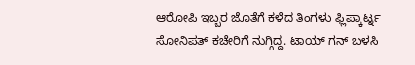ಆರೋಪಿ ಇಬ್ಬರ ಜೊತೆಗೆ ಕಳೆದ ತಿಂಗಳು ಫ್ಲಿಪ್ಕಾರ್ಟ್ನ ಸೋನಿಪತ್ ಕಚೇರಿಗೆ ನುಗ್ಗಿದ್ದ. ಟಾಯ್ ಗನ್ ಬಳಸಿ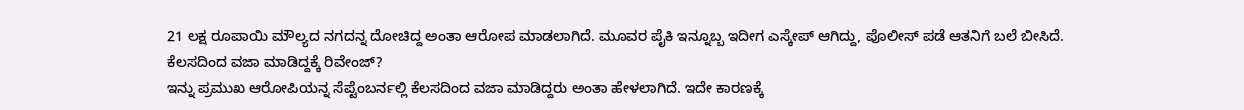21 ಲಕ್ಷ ರೂಪಾಯಿ ಮೌಲ್ಯದ ನಗದನ್ನ ದೋಚಿದ್ದ ಅಂತಾ ಆರೋಪ ಮಾಡಲಾಗಿದೆ. ಮೂವರ ಪೈಕಿ ಇನ್ನೂಬ್ಬ ಇದೀಗ ಎಸ್ಕೇಪ್ ಆಗಿದ್ದು, ಪೊಲೀಸ್ ಪಡೆ ಆತನಿಗೆ ಬಲೆ ಬೀಸಿದೆ.
ಕೆಲಸದಿಂದ ವಜಾ ಮಾಡಿದ್ದಕ್ಕೆ ರಿವೇಂಜ್?
ಇನ್ನು ಪ್ರಮುಖ ಆರೋಪಿಯನ್ನ ಸೆಪ್ಟೆಂಬರ್ನಲ್ಲಿ ಕೆಲಸದಿಂದ ವಜಾ ಮಾಡಿದ್ದರು ಅಂತಾ ಹೇಳಲಾಗಿದೆ. ಇದೇ ಕಾರಣಕ್ಕೆ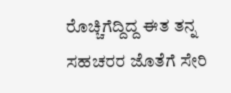ರೊಚ್ಚಿಗೆದ್ದಿದ್ದ ಈತ ತನ್ನ ಸಹಚರರ ಜೊತೆಗೆ ಸೇರಿ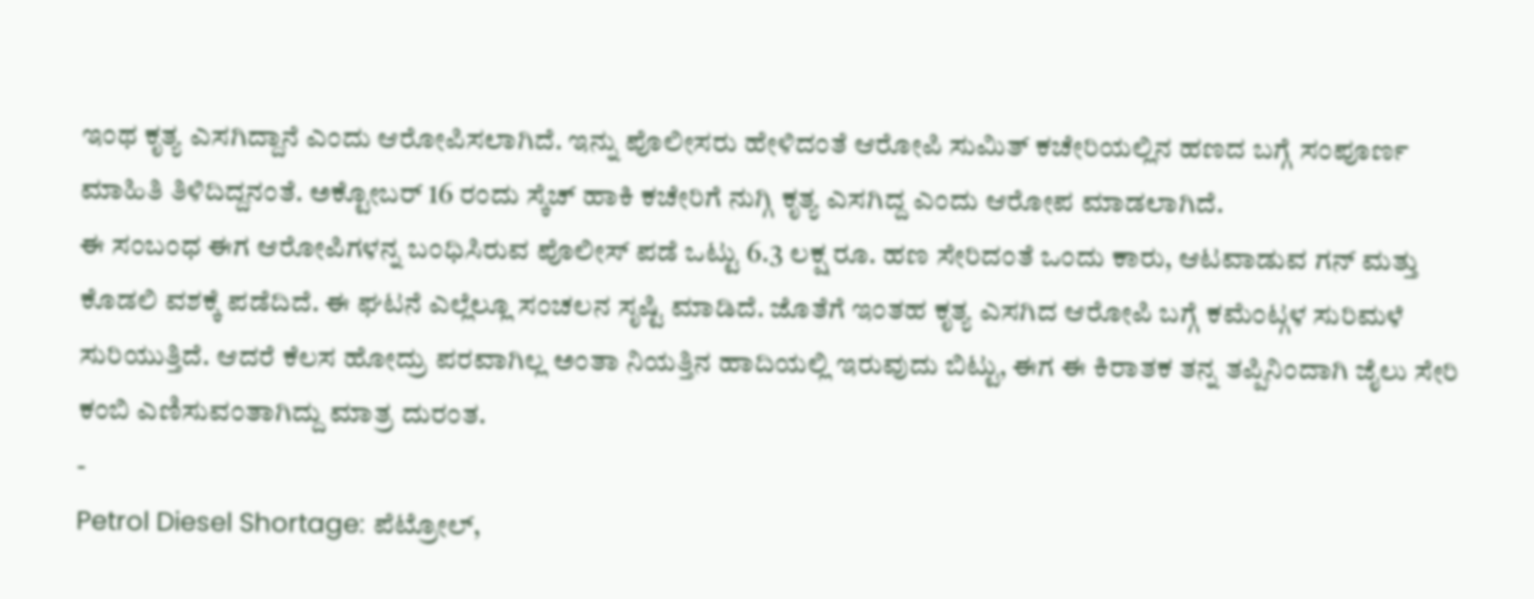ಇಂಥ ಕೃತ್ಯ ಎಸಗಿದ್ದಾನೆ ಎಂದು ಆರೋಪಿಸಲಾಗಿದೆ. ಇನ್ನು ಪೊಲೀಸರು ಹೇಳಿದಂತೆ ಆರೋಪಿ ಸುಮಿತ್ ಕಚೇರಿಯಲ್ಲಿನ ಹಣದ ಬಗ್ಗೆ ಸಂಪೂರ್ಣ ಮಾಹಿತಿ ತಿಳಿದಿದ್ದನಂತೆ. ಅಕ್ಟೋಬರ್ 16 ರಂದು ಸ್ಕೆಚ್ ಹಾಕಿ ಕಚೇರಿಗೆ ನುಗ್ಗಿ ಕೃತ್ಯ ಎಸಗಿದ್ದ ಎಂದು ಆರೋಪ ಮಾಡಲಾಗಿದೆ.
ಈ ಸಂಬಂಧ ಈಗ ಆರೋಪಿಗಳನ್ನ ಬಂಧಿಸಿರುವ ಪೊಲೀಸ್ ಪಡೆ ಒಟ್ಟು 6.3 ಲಕ್ಷ ರೂ. ಹಣ ಸೇರಿದಂತೆ ಒಂದು ಕಾರು, ಆಟವಾಡುವ ಗನ್ ಮತ್ತು ಕೊಡಲಿ ವಶಕ್ಕೆ ಪಡೆದಿದೆ. ಈ ಘಟನೆ ಎಲ್ಲೆಲ್ಲೂ ಸಂಚಲನ ಸೃಷ್ಟಿ ಮಾಡಿದೆ. ಜೊತೆಗೆ ಇಂತಹ ಕೃತ್ಯ ಎಸಗಿದ ಆರೋಪಿ ಬಗ್ಗೆ ಕಮೆಂಟ್ಗಳ ಸುರಿಮಳೆ ಸುರಿಯುತ್ತಿದೆ. ಆದರೆ ಕೆಲಸ ಹೋದ್ರು ಪರವಾಗಿಲ್ಲ ಅಂತಾ ನಿಯತ್ತಿನ ಹಾದಿಯಲ್ಲಿ ಇರುವುದು ಬಿಟ್ಟು, ಈಗ ಈ ಕಿರಾತಕ ತನ್ನ ತಪ್ಪಿನಿಂದಾಗಿ ಜೈಲು ಸೇರಿ ಕಂಬಿ ಎಣಿಸುವಂತಾಗಿದ್ದು ಮಾತ್ರ ದುರಂತ.
-
Petrol Diesel Shortage: ಪೆಟ್ರೋಲ್,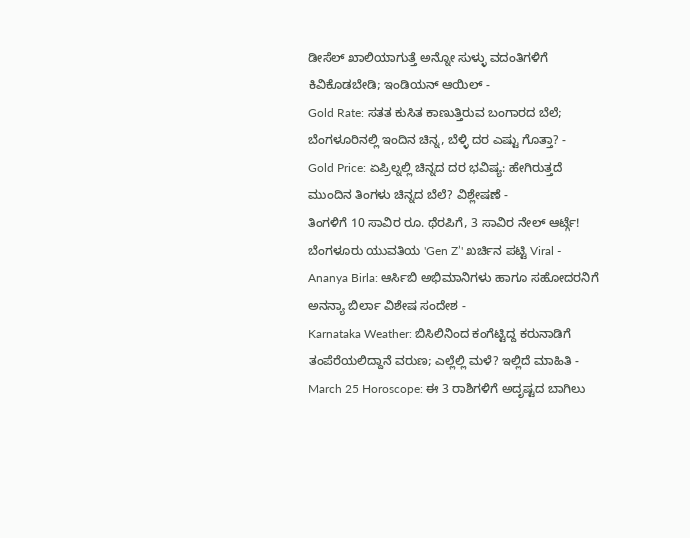ಡೀಸೆಲ್ ಖಾಲಿಯಾಗುತ್ತೆ ಅನ್ನೋ ಸುಳ್ಳು ವದಂತಿಗಳಿಗೆ ಕಿವಿಕೊಡಬೇಡಿ; ಇಂಡಿಯನ್ ಆಯಿಲ್ -
Gold Rate: ಸತತ ಕುಸಿತ ಕಾಣುತ್ತಿರುವ ಬಂಗಾರದ ಬೆಲೆ; ಬೆಂಗಳೂರಿನಲ್ಲಿ ಇಂದಿನ ಚಿನ್ನ, ಬೆಳ್ಳಿ ದರ ಎಷ್ಟು ಗೊತ್ತಾ? -
Gold Price: ಏಪ್ರಿಲ್ನಲ್ಲಿ ಚಿನ್ನದ ದರ ಭವಿಷ್ಯ: ಹೇಗಿರುತ್ತದೆ ಮುಂದಿನ ತಿಂಗಳು ಚಿನ್ನದ ಬೆಲೆ? ವಿಶ್ಲೇಷಣೆ -
ತಿಂಗಳಿಗೆ 10 ಸಾವಿರ ರೂ. ಥೆರಪಿಗೆ, 3 ಸಾವಿರ ನೇಲ್ ಆರ್ಟ್ಗೆ! ಬೆಂಗಳೂರು ಯುವತಿಯ 'Gen Z’' ಖರ್ಚಿನ ಪಟ್ಟಿ Viral -
Ananya Birla: ಆರ್ಸಿಬಿ ಅಭಿಮಾನಿಗಳು ಹಾಗೂ ಸಹೋದರನಿಗೆ ಅನನ್ಯಾ ಬಿರ್ಲಾ ವಿಶೇಷ ಸಂದೇಶ -
Karnataka Weather: ಬಿಸಿಲಿನಿಂದ ಕಂಗೆಟ್ಟಿದ್ದ ಕರುನಾಡಿಗೆ ತಂಪೆರೆಯಲಿದ್ದಾನೆ ವರುಣ; ಎಲ್ಲೆಲ್ಲಿ ಮಳೆ? ಇಲ್ಲಿದೆ ಮಾಹಿತಿ -
March 25 Horoscope: ಈ 3 ರಾಶಿಗಳಿಗೆ ಅದೃಷ್ಟದ ಬಾಗಿಲು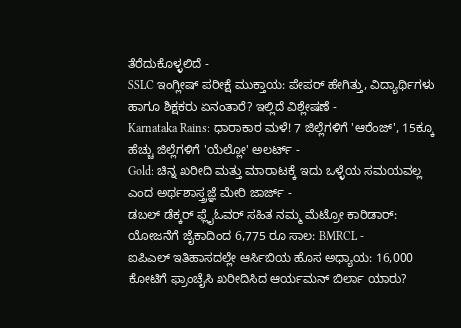ತೆರೆದುಕೊಳ್ಳಲಿದೆ -
SSLC ಇಂಗ್ಲೀಷ್ ಪರೀಕ್ಷೆ ಮುಕ್ತಾಯ: ಪೇಪರ್ ಹೇಗಿತ್ತು, ವಿದ್ಯಾರ್ಥಿಗಳು ಹಾಗೂ ಶಿಕ್ಷಕರು ಏನಂತಾರೆ? ಇಲ್ಲಿದೆ ವಿಶ್ಲೇಷಣೆ -
Karnataka Rains: ಧಾರಾಕಾರ ಮಳೆ! 7 ಜಿಲ್ಲೆಗಳಿಗೆ 'ಆರೆಂಜ್', 15ಕ್ಕೂ ಹೆಚ್ಚು ಜಿಲ್ಲೆಗಳಿಗೆ 'ಯೆಲ್ಲೋ' ಅಲರ್ಟ್ -
Gold: ಚಿನ್ನ ಖರೀದಿ ಮತ್ತು ಮಾರಾಟಕ್ಕೆ ಇದು ಒಳ್ಳೆಯ ಸಮಯವಲ್ಲ ಎಂದ ಅರ್ಥಶಾಸ್ತ್ರಜ್ಞೆ ಮೇರಿ ಜಾರ್ಜ್ -
ಡಬಲ್ ಡೆಕ್ಕರ್ ಫ್ಲೈಓವರ್ ಸಹಿತ ನಮ್ಮ ಮೆಟ್ರೋ ಕಾರಿಡಾರ್: ಯೋಜನೆಗೆ ಜೈಕಾದಿಂದ 6,775 ರೂ ಸಾಲ: BMRCL -
ಐಪಿಎಲ್ ಇತಿಹಾಸದಲ್ಲೇ ಆರ್ಸಿಬಿಯ ಹೊಸ ಅಧ್ಯಾಯ: 16,000 ಕೋಟಿಗೆ ಫ್ರಾಂಚೈಸಿ ಖರೀದಿಸಿದ ಆರ್ಯಮನ್ ಬಿರ್ಲಾ ಯಾರು?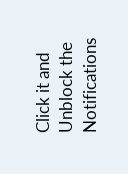Click it and Unblock the Notifications